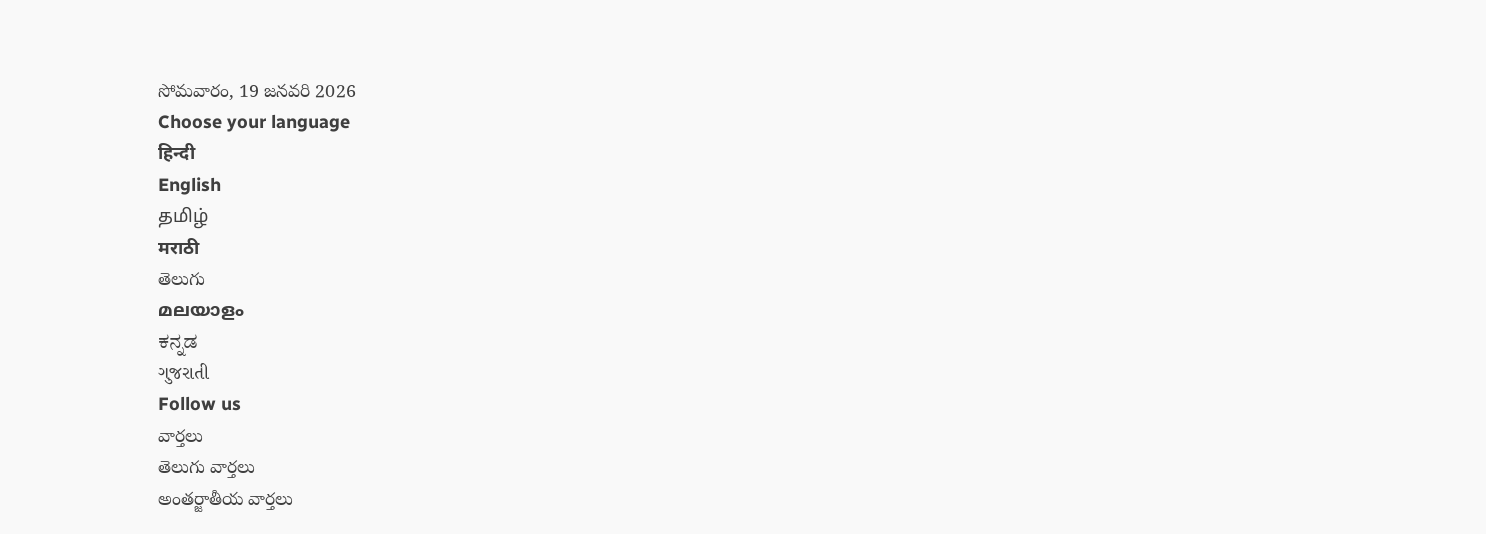సోమవారం, 19 జనవరి 2026
Choose your language
हिन्दी
English
தமிழ்
मराठी
తెలుగు
മലയാളം
ಕನ್ನಡ
ગુજરાતી
Follow us
వార్తలు
తెలుగు వార్తలు
అంతర్జాతీయ వార్తలు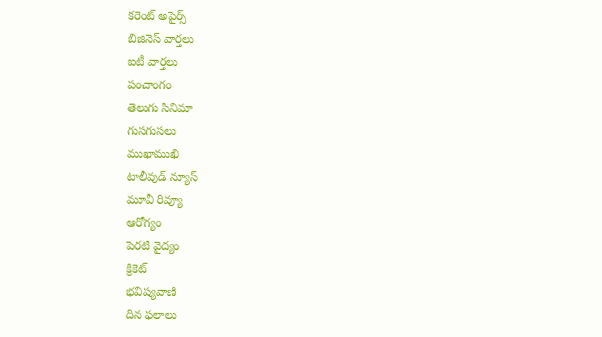కరెంట్ అపైర్స్
బిజినెస్ వార్తలు
ఐటీ వార్తలు
పంచాంగం
తెలుగు సినిమా
గుసగుసలు
ముఖాముఖి
టాలీవుడ్ న్యూస్
మూవీ రివ్యూ
ఆరోగ్యం
పెరటి వైద్యం
క్రికెట్
భవిష్యవాణి
దిన ఫలాలు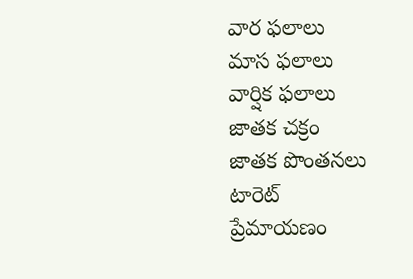వార ఫలాలు
మాస ఫలాలు
వార్షిక ఫలాలు
జాతక చక్రం
జాతక పొంతనలు
టారెట్
ప్రేమాయణం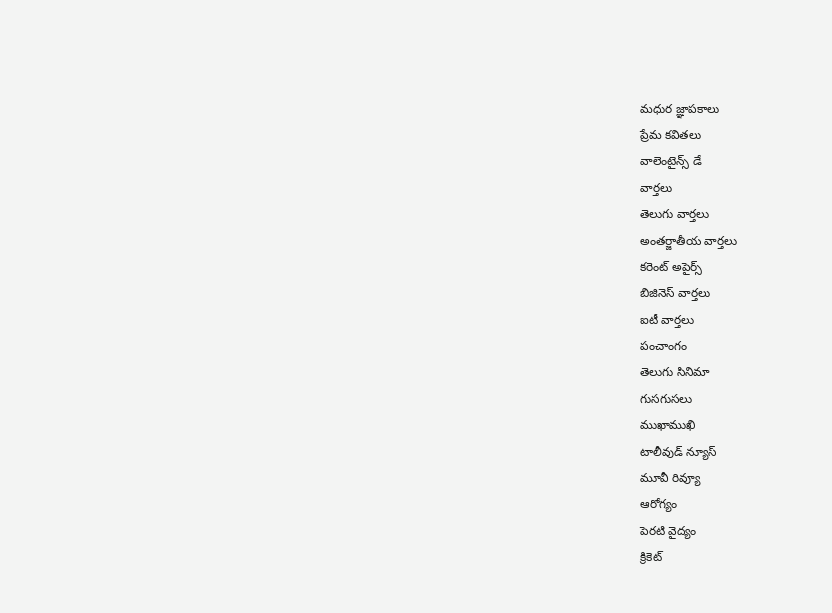మధుర జ్ఞాపకాలు
ప్రేమ కవితలు
వాలెంటైన్స్ డే
వార్తలు
తెలుగు వార్తలు
అంతర్జాతీయ వార్తలు
కరెంట్ అపైర్స్
బిజినెస్ వార్తలు
ఐటీ వార్తలు
పంచాంగం
తెలుగు సినిమా
గుసగుసలు
ముఖాముఖి
టాలీవుడ్ న్యూస్
మూవీ రివ్యూ
ఆరోగ్యం
పెరటి వైద్యం
క్రికెట్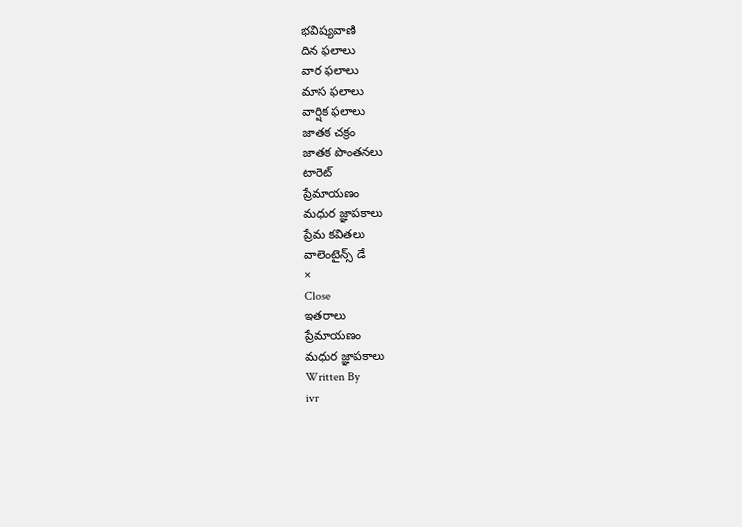భవిష్యవాణి
దిన ఫలాలు
వార ఫలాలు
మాస ఫలాలు
వార్షిక ఫలాలు
జాతక చక్రం
జాతక పొంతనలు
టారెట్
ప్రేమాయణం
మధుర జ్ఞాపకాలు
ప్రేమ కవితలు
వాలెంటైన్స్ డే
×
Close
ఇతరాలు
ప్రేమాయణం
మధుర జ్ఞాపకాలు
Written By
ivr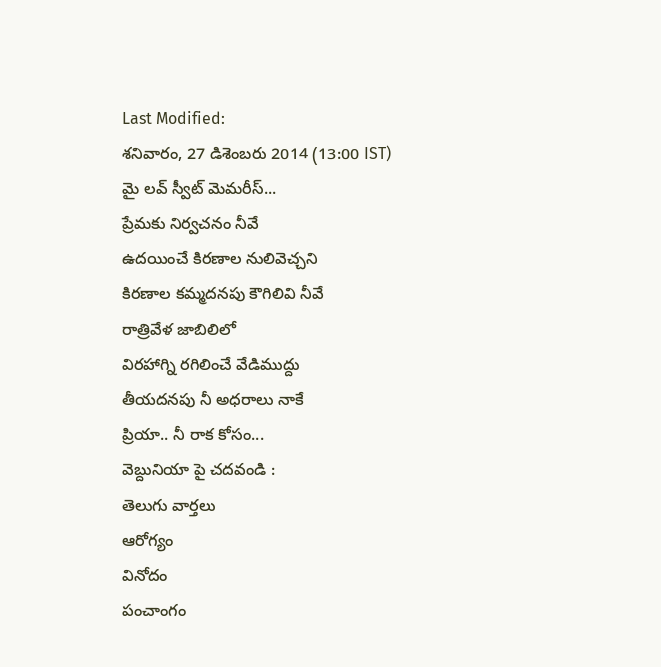Last Modified:
శనివారం, 27 డిశెంబరు 2014 (13:00 IST)
మై లవ్ స్వీట్ మెమరీస్...
ప్రేమకు నిర్వచనం నీవే
ఉదయించే కిరణాల నులివెచ్చని
కిరణాల కమ్మదనపు కౌగిలివి నీవే
రాత్రివేళ జాబిలిలో
విరహాగ్ని రగిలించే వేడిముద్దు
తీయదనపు నీ అధరాలు నాకే
ప్రియా.. నీ రాక కోసం...
వెబ్దునియా పై చదవండి :
తెలుగు వార్తలు
ఆరోగ్యం
వినోదం
పంచాంగం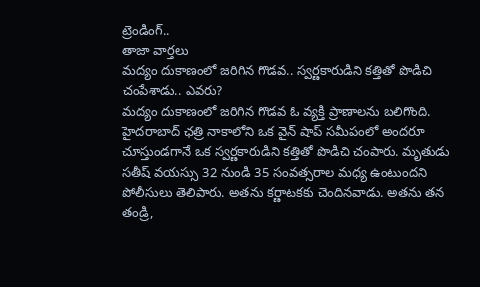ట్రెండింగ్..
తాజా వార్తలు
మద్యం దుకాణంలో జరిగిన గొడవ.. స్వర్ణకారుడిని కత్తితో పొడిచి చంపేశాడు.. ఎవరు?
మద్యం దుకాణంలో జరిగిన గొడవ ఓ వ్యక్తి ప్రాణాలను బలిగొంది. హైదరాబాద్ ఛత్రి నాకాలోని ఒక వైన్ షాప్ సమీపంలో అందరూ చూస్తుండగానే ఒక స్వర్ణకారుడిని కత్తితో పొడిచి చంపారు. మృతుడు సతీష్ వయస్సు 32 నుండి 35 సంవత్సరాల మధ్య ఉంటుందని పోలీసులు తెలిపారు. అతను కర్ణాటకకు చెందినవాడు. అతను తన తండ్రి,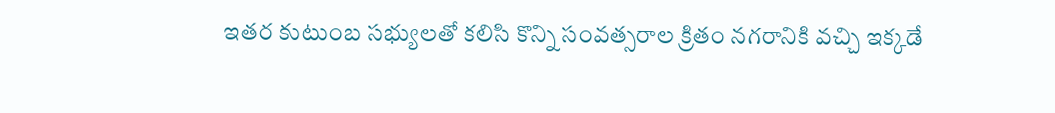ఇతర కుటుంబ సభ్యులతో కలిసి కొన్ని సంవత్సరాల క్రితం నగరానికి వచ్చి ఇక్కడే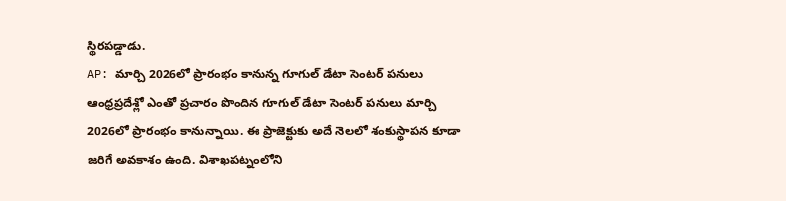స్థిరపడ్డాడు.
AP: మార్చి 2026లో ప్రారంభం కానున్న గూగుల్ డేటా సెంటర్ పనులు
ఆంధ్రప్రదేశ్లో ఎంతో ప్రచారం పొందిన గూగుల్ డేటా సెంటర్ పనులు మార్చి 2026లో ప్రారంభం కానున్నాయి. ఈ ప్రాజెక్టుకు అదే నెలలో శంకుస్థాపన కూడా జరిగే అవకాశం ఉంది. విశాఖపట్నంలోని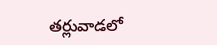తర్లువాడలో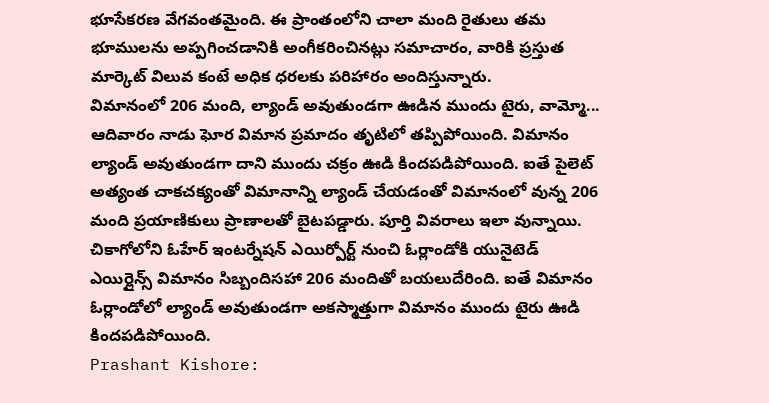భూసేకరణ వేగవంతమైంది. ఈ ప్రాంతంలోని చాలా మంది రైతులు తమ భూములను అప్పగించడానికి అంగీకరించినట్లు సమాచారం, వారికి ప్రస్తుత మార్కెట్ విలువ కంటే అధిక ధరలకు పరిహారం అందిస్తున్నారు.
విమానంలో 206 మంది, ల్యాండ్ అవుతుండగా ఊడిన ముందు టైరు, వామ్మో...
ఆదివారం నాడు ఘోర విమాన ప్రమాదం తృటిలో తప్పిపోయింది. విమానం ల్యాండ్ అవుతుండగా దాని ముందు చక్రం ఊడి కిందపడిపోయింది. ఐతే పైలెట్ అత్యంత చాకచక్యంతో విమానాన్ని ల్యాండ్ చేయడంతో విమానంలో వున్న 206 మంది ప్రయాణికులు ప్రాణాలతో బైటపడ్డారు. పూర్తి వివరాలు ఇలా వున్నాయి. చికాగోలోని ఓహేర్ ఇంటర్నేషన్ ఎయిర్పోర్ట్ నుంచి ఓర్లాండోకి యునైటెడ్ ఎయిర్లైన్స్ విమానం సిబ్బందిసహా 206 మందితో బయలుదేరింది. ఐతే విమానం ఓర్లాండోలో ల్యాండ్ అవుతుండగా అకస్మాత్తుగా విమానం ముందు టైరు ఊడి కిందపడిపోయింది.
Prashant Kishore: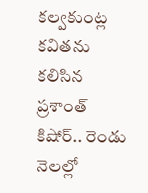కల్వకుంట్ల కవితను కలిసిన ప్రశాంత్ కిషోర్.. రెండు నెలల్లో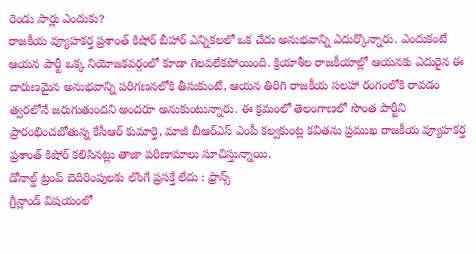రెండు సార్లు ఎందుకు?
రాజకీయ వ్యూహకర్త ప్రశాంత్ కిషోర్ బీహార్ ఎన్నికలలో ఒక చేదు అనుభవాన్ని ఎదుర్కొన్నారు. ఎందుకంటే ఆయన పార్టీ ఒక్క నియోజకవర్గంలో కూడా గెలవలేకపోయింది. క్రియాశీల రాజకీయాల్లో ఆయనకు ఎదురైన ఈ దారుణమైన అనుభవాన్ని పరిగణనలోకి తీసుకుంటే, ఆయన తిరిగి రాజకీయ సలహా రంగంలోకి రావడం త్వరలోనే జరుగుతుందని అందరూ అనుకుంటున్నారు. ఈ క్రమంలో తెలంగాణలో సొంత పార్టీని ప్రారంభించబోతున్న కేసీఆర్ కుమార్తె, మాజీ బీఆర్ఎస్ ఎంపీ కల్వకుంట్ల కవితను ప్రముఖ రాజకీయ వ్యూహకర్త ప్రశాంత్ కిషోర్ కలిసినట్లు తాజా పరిణామాలు సూచిస్తున్నాయి.
డోనాల్డ్ ట్రంప్ బెదిరింపులకు లొంగే ప్రసక్తే లేదు : ఫ్రాన్స్
గ్రీన్లాండ్ విషయంలో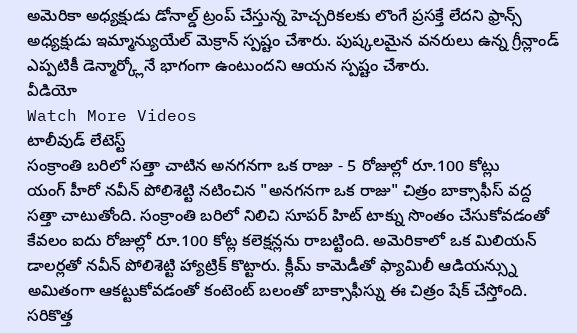అమెరికా అధ్యక్షుడు డోనాల్డ్ ట్రంప్ చేస్తున్న హెచ్చరికలకు లొంగే ప్రసక్తే లేదని ఫ్రాన్స్ అధ్యక్షుడు ఇమ్మాన్యుయేల్ మెక్రాన్ స్పష్టం చేశారు. పుష్కలమైన వనరులు ఉన్న గ్రీన్లాండ్ ఎప్పటికీ డెన్మార్క్లోనే భాగంగా ఉంటుందని ఆయన స్పష్టం చేశారు.
వీడియో
Watch More Videos
టాలీవుడ్ లేటెస్ట్
సంక్రాంతి బరిలో సత్తా చాటిన అనగనగా ఒక రాజు - 5 రోజుల్లో రూ.100 కోట్లు
యంగ్ హీరో నవీన్ పోలిశెట్టి నటించిన "అనగనగా ఒక రాజు" చిత్రం బాక్సాఫీస్ వద్ద సత్తా చాటుతోంది. సంక్రాంతి బరిలో నిలిచి సూపర్ హిట్ టాక్ను సొంతం చేసుకోవడంతో కేవలం ఐదు రోజుల్లో రూ.100 కోట్ల కలెక్షన్లను రాబట్టింది. అమెరికాలో ఒక మిలియన్ డాలర్లతో నవీన్ పోలిశెట్టి హ్యాట్రిక్ కొట్టారు. క్లీమ్ కామెడీతో ఫ్యామిలీ ఆడియన్స్ను అమితంగా ఆకట్టుకోవడంతో కంటెంట్ బలంతో బాక్సాఫీస్ను ఈ చిత్రం షేక్ చేస్తోంది.
సరికొత్త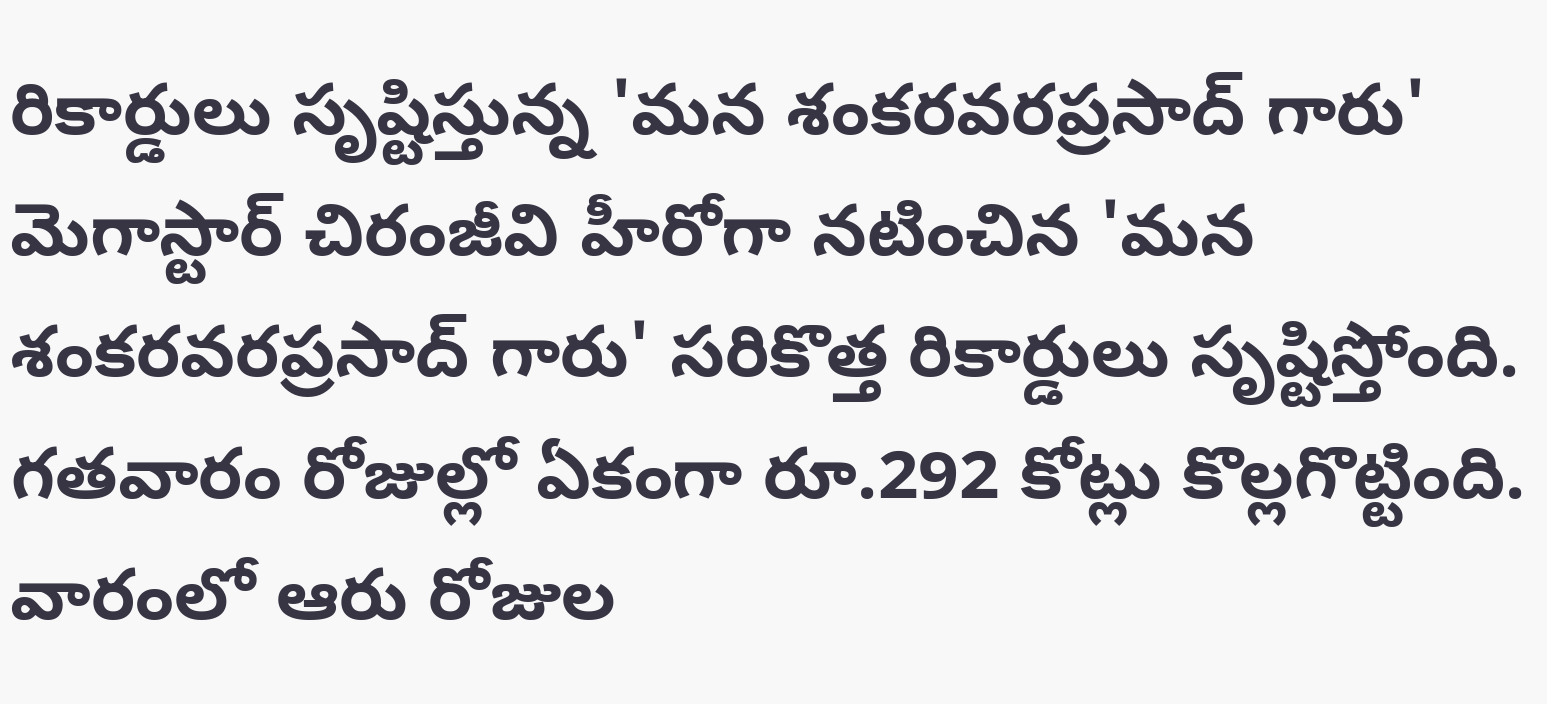రికార్డులు సృష్టిస్తున్న 'మన శంకరవరప్రసాద్ గారు'
మెగాస్టార్ చిరంజీవి హీరోగా నటించిన 'మన శంకరవరప్రసాద్ గారు' సరికొత్త రికార్డులు సృష్టిస్తోంది. గతవారం రోజుల్లో ఏకంగా రూ.292 కోట్లు కొల్లగొట్టింది. వారంలో ఆరు రోజుల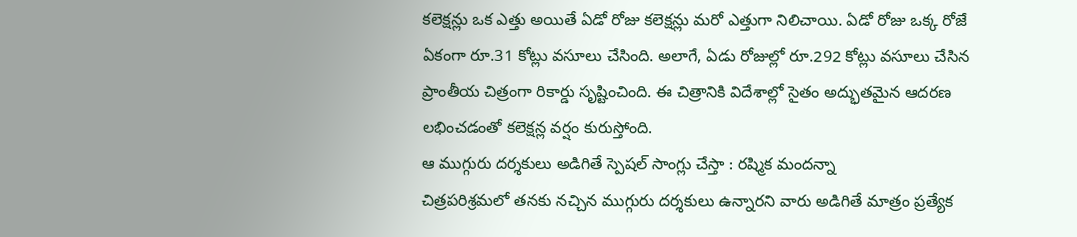కలెక్షన్లు ఒక ఎత్తు అయితే ఏడో రోజు కలెక్షన్లు మరో ఎత్తుగా నిలిచాయి. ఏడో రోజు ఒక్క రోజే ఏకంగా రూ.31 కోట్లు వసూలు చేసింది. అలాగే, ఏడు రోజుల్లో రూ.292 కోట్లు వసూలు చేసిన ప్రాంతీయ చిత్రంగా రికార్డు సృష్టించింది. ఈ చిత్రానికి విదేశాల్లో సైతం అద్భుతమైన ఆదరణ లభించడంతో కలెక్షన్ల వర్షం కురుస్తోంది.
ఆ ముగ్గురు దర్శకులు అడిగితే స్పెషల్ సాంగ్లు చేస్తా : రష్మిక మందన్నా
చిత్రపరిశ్రమలో తనకు నచ్చిన ముగ్గురు దర్శకులు ఉన్నారని వారు అడిగితే మాత్రం ప్రత్యేక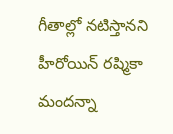గీతాల్లో నటిస్తానని హీరోయిన్ రష్మికా మందన్నా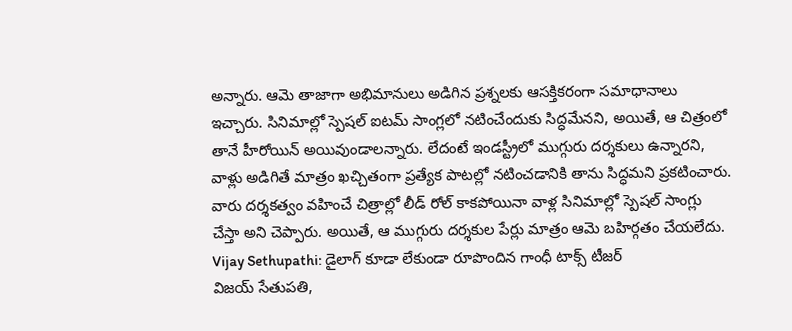అన్నారు. ఆమె తాజాగా అభిమానులు అడిగిన ప్రశ్నలకు ఆసక్తికరంగా సమాధానాలు ఇచ్చారు. సినిమాల్లో స్పెషల్ ఐటమ్ సాంగ్లలో నటించేందుకు సిద్ధమేనని, అయితే, ఆ చిత్రంలో తానే హీరోయిన్ అయివుండాలన్నారు. లేదంటే ఇండస్ట్రీలో ముగ్గురు దర్శకులు ఉన్నారని, వాళ్లు అడిగితే మాత్రం ఖచ్చితంగా ప్రత్యేక పాటల్లో నటించడానికి తాను సిద్ధమని ప్రకటించారు. వారు దర్శకత్వం వహించే చిత్రాల్లో లీడ్ రోల్ కాకపోయినా వాళ్ల సినిమాల్లో స్పెషల్ సాంగ్లు చేస్తా అని చెప్పారు. అయితే, ఆ ముగ్గురు దర్శకుల పేర్లు మాత్రం ఆమె బహిర్గతం చేయలేదు.
Vijay Sethupathi: డైలాగ్ కూడా లేకుండా రూపొందిన గాంధీ టాక్స్ టీజర్
విజయ్ సేతుపతి,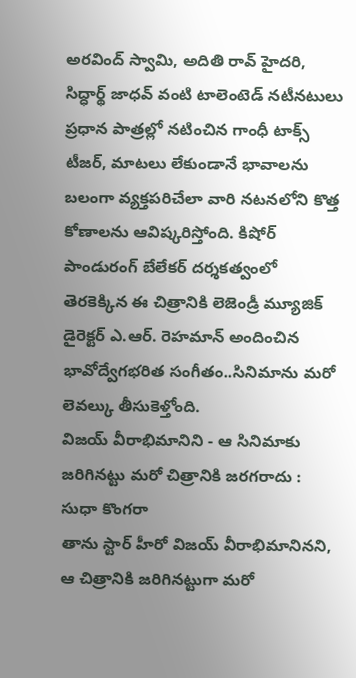అరవింద్ స్వామి, అదితి రావ్ హైదరి, సిద్ధార్థ్ జాధవ్ వంటి టాలెంటెడ్ నటీనటులు ప్రధాన పాత్రల్లో నటించిన గాంధీ టాక్స్ టీజర్, మాటలు లేకుండానే భావాలను బలంగా వ్యక్తపరిచేలా వారి నటనలోని కొత్త కోణాలను ఆవిష్కరిస్తోంది. కిషోర్ పాండురంగ్ బేలేకర్ దర్శకత్వంలో తెరకెక్కిన ఈ చిత్రానికి లెజెండ్రీ మ్యూజిక్ డైరెక్టర్ ఎ.ఆర్. రెహమాన్ అందించిన భావోద్వేగభరిత సంగీతం..సినిమాను మరో లెవల్కు తీసుకెళ్తోంది.
విజయ్ వీరాభిమానిని - ఆ సినిమాకు జరిగినట్టు మరో చిత్రానికి జరగరాదు : సుధా కొంగరా
తాను స్టార్ హీరో విజయ్ వీరాభిమానినని, ఆ చిత్రానికి జరిగినట్టుగా మరో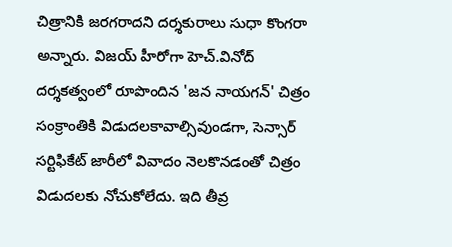చిత్రానికి జరగరాదని దర్శకురాలు సుధా కొంగరా అన్నారు. విజయ్ హీరోగా హెచ్.వినోద్ దర్శకత్వంలో రూపొందిన 'జన నాయగన్' చిత్రం సంక్రాంతికి విడుదలకావాల్సివుండగా, సెన్సార్ సర్టిఫికేట్ జారీలో వివాదం నెలకొనడంతో చిత్రం విడుదలకు నోచుకోలేదు. ఇది తీవ్ర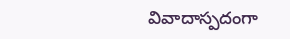వివాదాస్పదంగా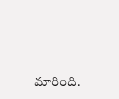మారింది.